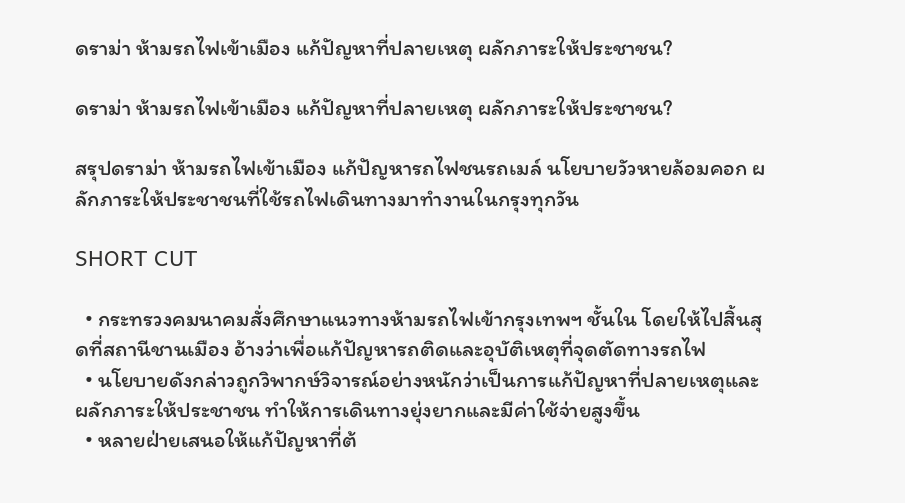ดราม่า ห้ามรถไฟเข้าเมือง แก้ปัญหาที่ปลายเหตุ ผลักภาระให้ประชาชน?

ดราม่า ห้ามรถไฟเข้าเมือง แก้ปัญหาที่ปลายเหตุ ผลักภาระให้ประชาชน?

สรุปดราม่า ห้ามรถไฟเข้าเมือง แก้ปัญหารถไฟชนรถเมล์ นโยบายวัวหายล้อมคอก ผลักภาระให้ประชาชนที่ใช้รถไฟเดินทางมาทำงานในกรุงทุกวัน

SHORT CUT

  • กระทรวงคมนาคมสั่งศึกษาแนวทางห้ามรถไฟเข้ากรุงเทพฯ ชั้นใน โดยให้ไปสิ้นสุดที่สถานีชานเมือง อ้างว่าเพื่อแก้ปัญหารถติดและอุบัติเหตุที่จุดตัดทางรถไฟ
  • นโยบายดังกล่าวถูกวิพากษ์วิจารณ์อย่างหนักว่าเป็นการแก้ปัญหาที่ปลายเหตุและผลักภาระให้ประชาชน ทำให้การเดินทางยุ่งยากและมีค่าใช้จ่ายสูงขึ้น
  • หลายฝ่ายเสนอให้แก้ปัญหาที่ต้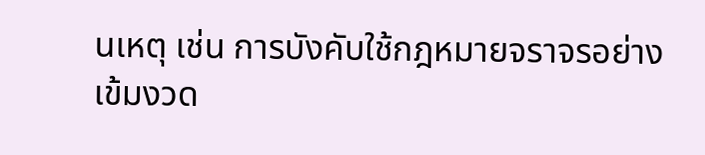นเหตุ เช่น การบังคับใช้กฎหมายจราจรอย่างเข้มงวด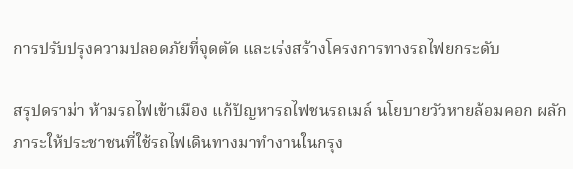การปรับปรุงความปลอดภัยที่จุดตัด และเร่งสร้างโครงการทางรถไฟยกระดับ

สรุปดราม่า ห้ามรถไฟเข้าเมือง แก้ปัญหารถไฟชนรถเมล์ นโยบายวัวหายล้อมคอก ผลักภาระให้ประชาชนที่ใช้รถไฟเดินทางมาทำงานในกรุง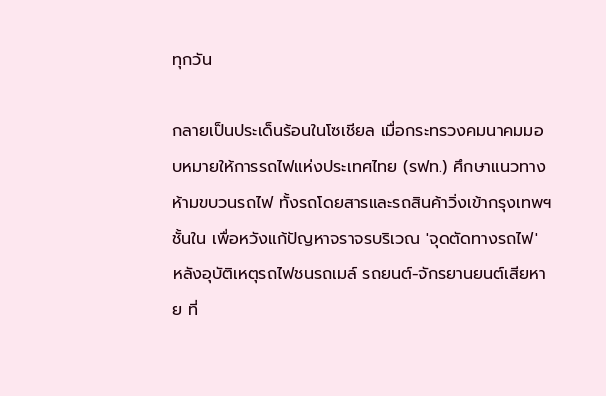ทุกวัน

กลายเป็นประเด็นร้อนในโซเชียล เมื่อกระทรวงคมนาคมมอบหมายให้การรถไฟแห่งประเทศไทย (รฟท.) ศึกษาแนวทางห้ามขบวนรถไฟ ทั้งรถโดยสารและรถสินค้าวิ่งเข้ากรุงเทพฯ ชั้นใน เพื่อหวังแก้ปัญหาจราจรบริเวณ 'จุดตัดทางรถไฟ' หลังอุบัติเหตุรถไฟชนรถเมล์ รถยนต์-จักรยานยนต์เสียหาย ที่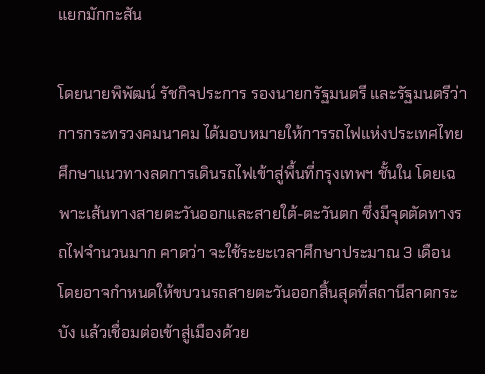แยกมักกะสัน

โดยนายพิพัฒน์ รัชกิจประการ รองนายกรัฐมนตรี และรัฐมนตรีว่าการกระทรวงคมนาคม ได้มอบหมายให้การรถไฟแห่งประเทศไทย ศึกษาแนวทางลดการเดินรถไฟเข้าสู่พื้นที่กรุงเทพฯ ชั้นใน โดยเฉพาะเส้นทางสายตะวันออกและสายใต้-ตะวันตก ซึ่งมีจุดตัดทางรถไฟจำนวนมาก คาดว่า จะใช้ระยะเวลาศึกษาประมาณ 3 เดือน โดยอาจกำหนดให้ขบวนรถสายตะวันออกสิ้นสุดที่สถานีลาดกระบัง แล้วเชื่อมต่อเข้าสู่เมืองด้วย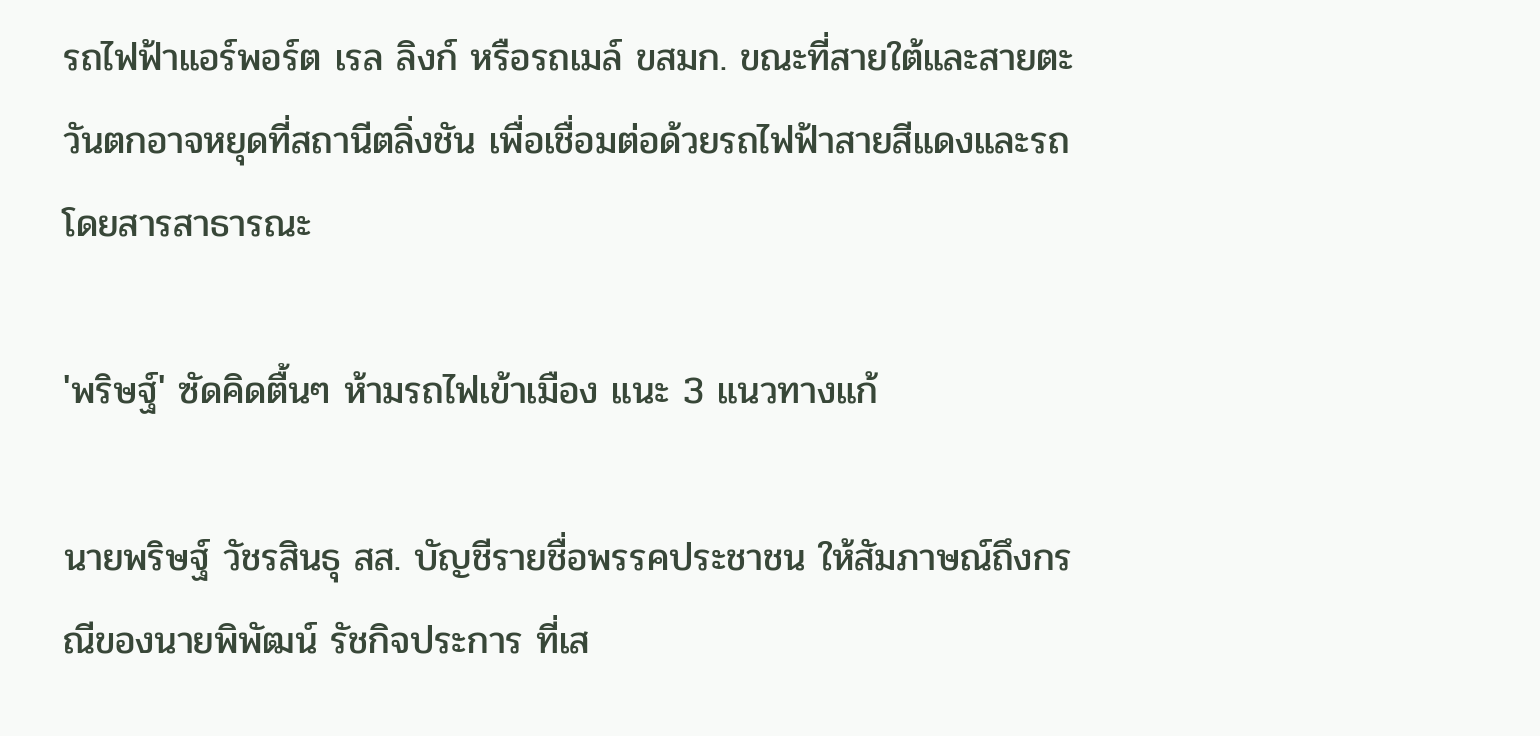รถไฟฟ้าแอร์พอร์ต เรล ลิงก์ หรือรถเมล์ ขสมก. ขณะที่สายใต้และสายตะวันตกอาจหยุดที่สถานีตลิ่งชัน เพื่อเชื่อมต่อด้วยรถไฟฟ้าสายสีแดงและรถโดยสารสาธารณะ

'พริษฐ์' ซัดคิดตื้นๆ ห้ามรถไฟเข้าเมือง แนะ 3 แนวทางแก้

นายพริษฐ์ วัชรสินธุ สส. บัญชีรายชื่อพรรคประชาชน ให้สัมภาษณ์ถึงกรณีของนายพิพัฒน์ รัชกิจประการ ที่เส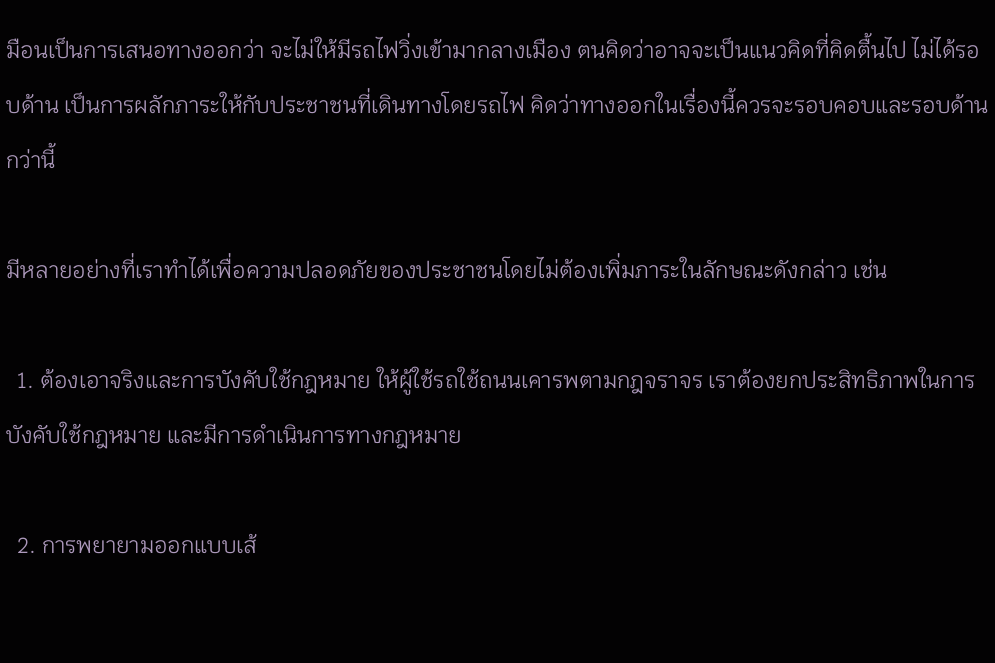มือนเป็นการเสนอทางออกว่า จะไม่ให้มีรถไฟวิ่งเข้ามากลางเมือง ตนคิดว่าอาจจะเป็นแนวคิดที่คิดตื้นไป ไม่ได้รอบด้าน เป็นการผลักภาระให้กับประชาชนที่เดินทางโดยรถไฟ คิดว่าทางออกในเรื่องนี้ควรจะรอบคอบและรอบด้านกว่านี้

มีหลายอย่างที่เราทำได้เพื่อความปลอดภัยของประชาชนโดยไม่ต้องเพิ่มภาระในลักษณะดังกล่าว เช่น

  1. ต้องเอาจริงและการบังคับใช้กฎหมาย ให้ผู้ใช้รถใช้ถนนเคารพตามกฎจราจร เราต้องยกประสิทธิภาพในการบังคับใช้กฎหมาย และมีการดำเนินการทางกฎหมาย

  2. การพยายามออกแบบเส้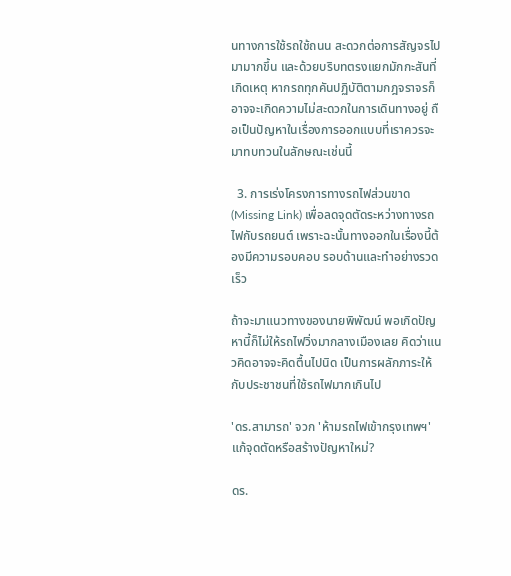นทางการใช้รถใช้ถนน สะดวกต่อการสัญจรไปมามากขึ้น และด้วยบริบทตรงแยกมักกะสันที่เกิดเหตุ หากรถทุกคันปฏิบัติตามกฎจราจรก็อาจจะเกิดความไม่สะดวกในการเดินทางอยู่ ถือเป็นปัญหาในเรื่องการออกแบบที่เราควรจะมาทบทวนในลักษณะเช่นนี้

  3. การเร่งโครงการทางรถไฟส่วนขาด (Missing Link) เพื่อลดจุดตัดระหว่างทางรถไฟกับรถยนต์ เพราะฉะนั้นทางออกในเรื่องนี้ต้องมีความรอบคอบ รอบด้านและทำอย่างรวดเร็ว

ถ้าจะมาแนวทางของนายพิพัฒน์ พอเกิดปัญหานี้ก็ไม่ให้รถไฟวิ่งมากลางเมืองเลย คิดว่าแนวคิดอาจจะคิดตื้นไปนิด เป็นการผลักภาระให้กับประชาชนที่ใช้รถไฟมากเกินไป

'ดร.สามารถ' จวก 'ห้ามรถไฟเข้ากรุงเทพฯ' แก้จุดตัดหรือสร้างปัญหาใหม่?

ดร.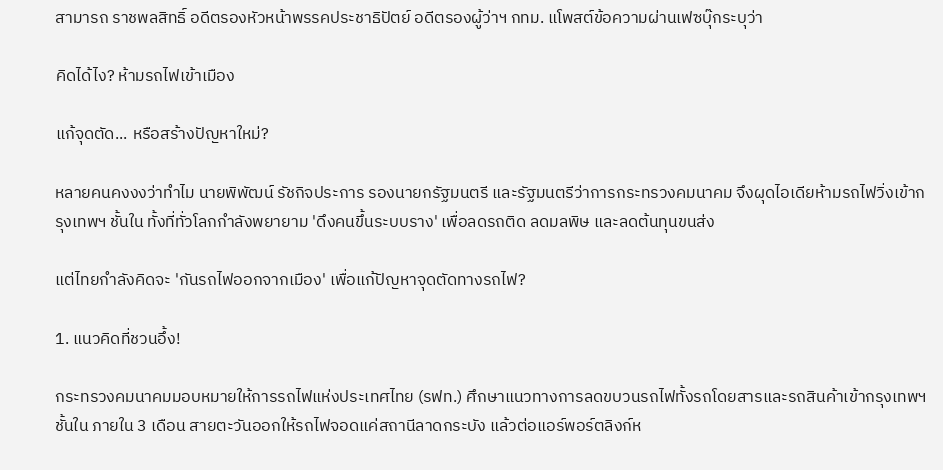สามารถ ราชพลสิทธิ์ อดีตรองหัวหน้าพรรคประชาธิปัตย์ อดีตรองผู้ว่าฯ กทม. แโพสต์ข้อความผ่านเฟซบุ๊กระบุว่า

คิดได้ไง? ห้ามรถไฟเข้าเมือง

แก้จุดตัด... หรือสร้างปัญหาใหม่?

หลายคนคงงงว่าทำไม นายพิพัฒน์ รัชกิจประการ รองนายกรัฐมนตรี และรัฐมนตรีว่าการกระทรวงคมนาคม จึงผุดไอเดียห้ามรถไฟวิ่งเข้ากรุงเทพฯ ชั้นใน ทั้งที่ทั่วโลกกำลังพยายาม 'ดึงคนขึ้นระบบราง' เพื่อลดรถติด ลดมลพิษ และลดต้นทุนขนส่ง

แต่ไทยกำลังคิดจะ 'กันรถไฟออกจากเมือง' เพื่อแก้ปัญหาจุดตัดทางรถไฟ?

1. แนวคิดที่ชวนอึ้ง!

กระทรวงคมนาคมมอบหมายให้การรถไฟแห่งประเทศไทย (รฟท.) ศึกษาแนวทางการลดขบวนรถไฟทั้งรถโดยสารและรถสินค้าเข้ากรุงเทพฯ ชั้นใน ภายใน 3 เดือน สายตะวันออกให้รถไฟจอดแค่สถานีลาดกระบัง แล้วต่อแอร์พอร์ตลิงก์ห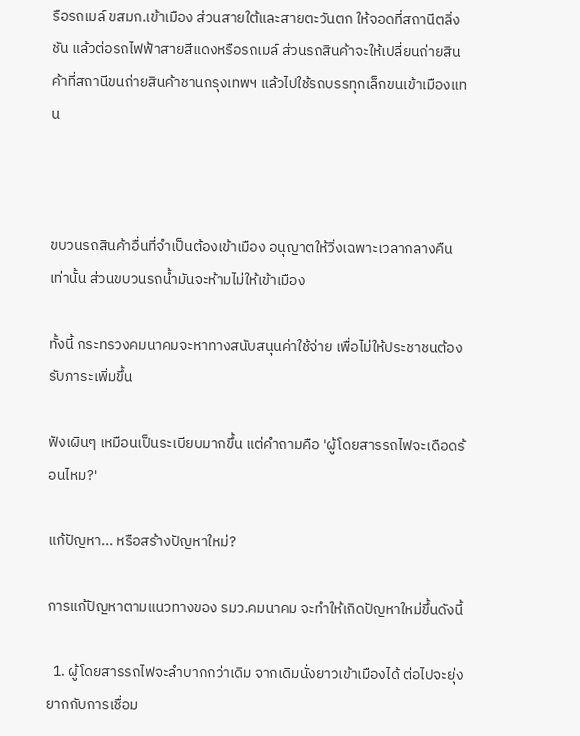รือรถเมล์ ขสมก.เข้าเมือง ส่วนสายใต้และสายตะวันตก ให้จอดที่สถานีตลิ่งชัน แล้วต่อรถไฟฟ้าสายสีแดงหรือรถเมล์ ส่วนรถสินค้าจะให้เปลี่ยนถ่ายสินค้าที่สถานีขนถ่ายสินค้าชานกรุงเทพฯ แล้วไปใช้รถบรรทุกเล็กขนเข้าเมืองแทน



ขบวนรถสินค้าอื่นที่จำเป็นต้องเข้าเมือง อนุญาตให้วิ่งเฉพาะเวลากลางคืนเท่านั้น ส่วนขบวนรถน้ำมันจะห้ามไม่ให้เข้าเมือง

ทั้งนี้ กระทรวงคมนาคมจะหาทางสนับสนุนค่าใช้จ่าย เพื่อไม่ให้ประชาชนต้องรับภาระเพิ่มขึ้น

ฟังเผินๆ เหมือนเป็นระเบียบมากขึ้น แต่คำถามคือ 'ผู้โดยสารรถไฟจะเดือดร้อนไหม?'

แก้ปัญหา... หรือสร้างปัญหาใหม่?

การแก้ปัญหาตามแนวทางของ รมว.คมนาคม จะทำให้เกิดปัญหาใหม่ขึ้นดังนี้

  1. ผู้โดยสารรถไฟจะลำบากกว่าเดิม จากเดิมนั่งยาวเข้าเมืองได้ ต่อไปจะยุ่งยากกับการเชื่อม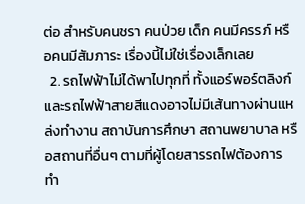ต่อ สำหรับคนชรา คนป่วย เด็ก คนมีครรภ์ หรือคนมีสัมภาระ เรื่องนี้ไม่ใช่เรื่องเล็กเลย
  2. รถไฟฟ้าไม่ได้พาไปทุกที่ ทั้งแอร์พอร์ตลิงก์ และรถไฟฟ้าสายสีแดงอาจไม่มีเส้นทางผ่านแหล่งทำงาน สถาบันการศึกษา สถานพยาบาล หรือสถานที่อื่นๆ ตามที่ผู้โดยสารรถไฟต้องการ ทำ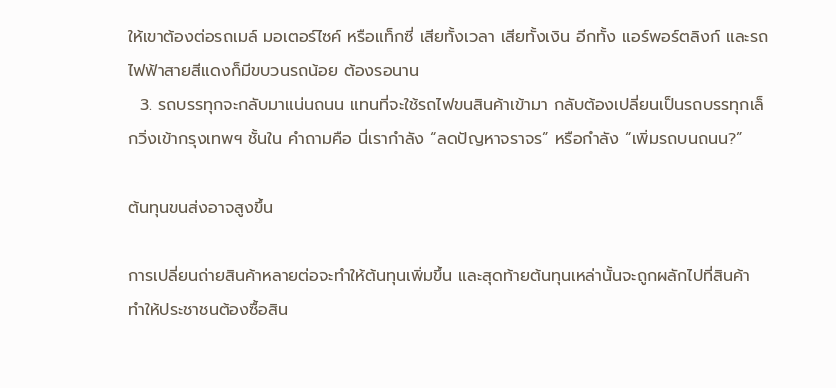ให้เขาต้องต่อรถเมล์ มอเตอร์ไซค์ หรือแท็กซี่ เสียทั้งเวลา เสียทั้งเงิน อีกทั้ง แอร์พอร์ตลิงก์ และรถไฟฟ้าสายสีแดงก็มีขบวนรถน้อย ต้องรอนาน
  3. รถบรรทุกจะกลับมาแน่นถนน แทนที่จะใช้รถไฟขนสินค้าเข้ามา กลับต้องเปลี่ยนเป็นรถบรรทุกเล็กวิ่งเข้ากรุงเทพฯ ชั้นใน คำถามคือ นี่เรากำลัง “ลดปัญหาจราจร” หรือกำลัง “เพิ่มรถบนถนน?”

ต้นทุนขนส่งอาจสูงขึ้น

การเปลี่ยนถ่ายสินค้าหลายต่อจะทำให้ต้นทุนเพิ่มขึ้น และสุดท้ายต้นทุนเหล่านั้นจะถูกผลักไปที่สินค้า ทำให้ประชาชนต้องซื้อสิน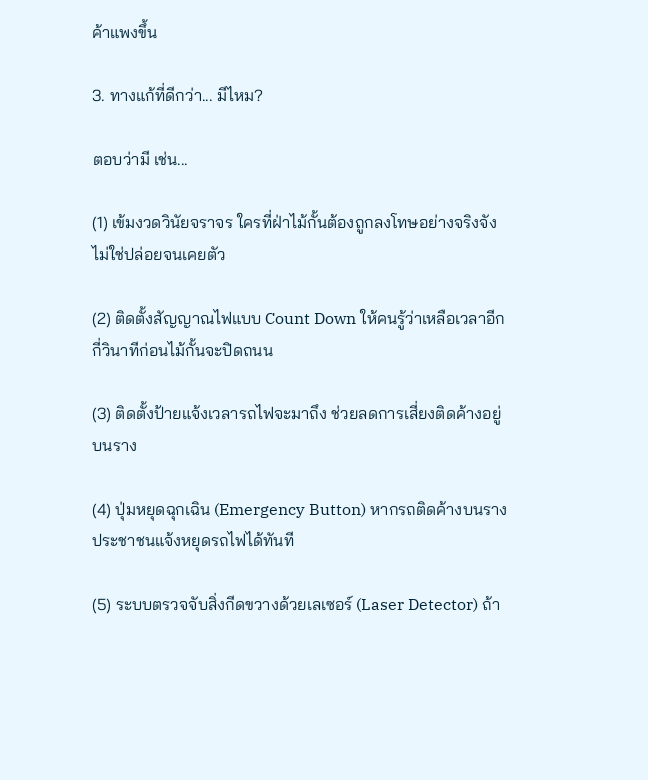ค้าแพงขึ้น

3. ทางแก้ที่ดีกว่า... มีไหม?

ตอบว่ามี เช่น...

(1) เข้มงวดวินัยจราจร ใครที่ฝ่าไม้กั้นต้องถูกลงโทษอย่างจริงจัง ไม่ใช่ปล่อยจนเคยตัว

(2) ติดตั้งสัญญาณไฟแบบ Count Down ให้คนรู้ว่าเหลือเวลาอีกกี่วินาทีก่อนไม้กั้นจะปิดถนน

(3) ติดตั้งป้ายแจ้งเวลารถไฟจะมาถึง ช่วยลดการเสี่ยงติดค้างอยู่บนราง

(4) ปุ่มหยุดฉุกเฉิน (Emergency Button) หากรถติดค้างบนราง ประชาชนแจ้งหยุดรถไฟได้ทันที

(5) ระบบตรวจจับสิ่งกีดขวางด้วยเลเซอร์ (Laser Detector) ถ้า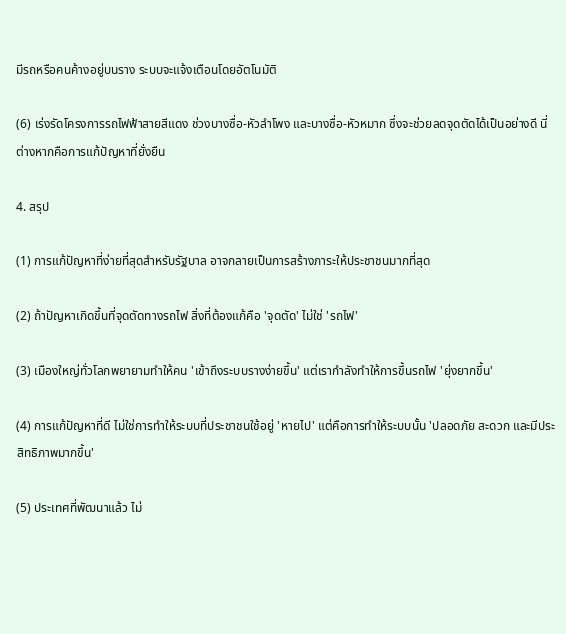มีรถหรือคนค้างอยู่บนราง ระบบจะแจ้งเตือนโดยอัตโนมัติ

(6) เร่งรัดโครงการรถไฟฟ้าสายสีแดง ช่วงบางซื่อ-หัวลำโพง และบางซื่อ-หัวหมาก ซึ่งจะช่วยลดจุดตัดได้เป็นอย่างดี นี่ต่างหากคือการแก้ปัญหาที่ยั่งยืน

4. สรุป

(1) การแก้ปัญหาที่ง่ายที่สุดสำหรับรัฐบาล อาจกลายเป็นการสร้างภาระให้ประชาชนมากที่สุด

(2) ถ้าปัญหาเกิดขึ้นที่จุดตัดทางรถไฟ สิ่งที่ต้องแก้คือ 'จุดตัด' ไม่ใช่ 'รถไฟ'

(3) เมืองใหญ่ทั่วโลกพยายามทำให้คน 'เข้าถึงระบบรางง่ายขึ้น' แต่เรากำลังทำให้การขึ้นรถไฟ 'ยุ่งยากขึ้น'

(4) การแก้ปัญหาที่ดี ไม่ใช่การทำให้ระบบที่ประชาชนใช้อยู่ 'หายไป' แต่คือการทำให้ระบบนั้น 'ปลอดภัย สะดวก และมีประสิทธิภาพมากขึ้น'

(5) ประเทศที่พัฒนาแล้ว ไม่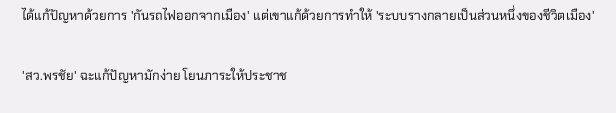ได้แก้ปัญหาด้วยการ 'กันรถไฟออกจากเมือง' แต่เขาแก้ด้วยการทำให้ 'ระบบรางกลายเป็นส่วนหนึ่งของชีวิตเมือง'

'สว.พรชัย' ฉะแก้ปัญหามักง่าย โยนภาระให้ประชาช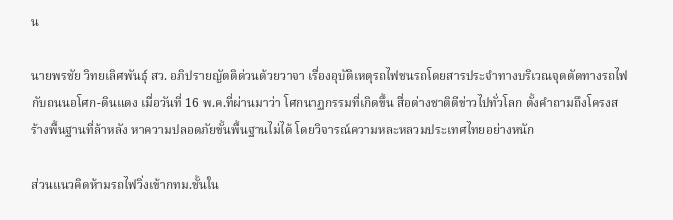น

นายพรชัย วิทยเลิศพันธุ์ สว. อภิปรายญัตติด่วนด้วยวาจา เรื่องอุบัติเหตุรถไฟชนรถโดยสารประจำทางบริเวณจุดตัดทางรถไฟ กับถนนอโศก-ดินแดง เมื่อวันที่ 16 พ.ค.ที่ผ่านมาว่า โศกนาฏกรรมที่เกิดขึ้น สื่อต่างชาติตีข่าวไปทั่วโลก ตั้งคำถามถึงโครงสร้างพื้นฐานที่ล้าหลัง หาความปลอดภัยขั้นพื้นฐานไม่ได้ โดยวิจารณ์ความหละหลวมประเทศไทยอย่างหนัก

ส่วนแนวคิดห้ามรถไฟวิ่งเข้ากทม.ชั้นใน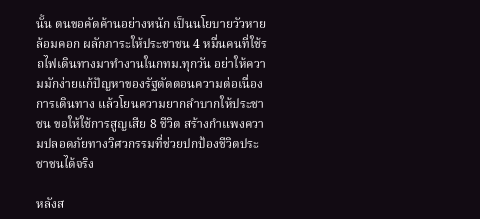นั้น ตนขอคัดค้านอย่างหนัก เป็นนโยบายวัวหายล้อมคอก ผลักภาระให้ประชาชน 4 หมื่นคนที่ใช้รถไฟเดินทางมาทำงานในกทม.ทุกวัน อย่าให้ความมักง่ายแก้ปัญหาของรัฐตัดตอนความต่อเนื่องการเดินทาง แล้วโยนความยากลำบากให้ประชาชน ขอให้ใช้การสูญเสีย 8 ชีวิต สร้างกำแพงความปลอดภัยทางวิศวกรรมที่ช่วยปกป้องชีวิตประชาชนได้จริง

หลังส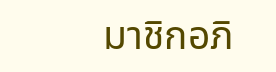มาชิกอภิ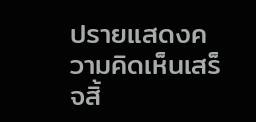ปรายแสดงความคิดเห็นเสร็จสิ้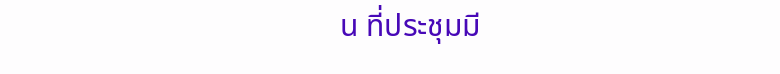น ที่ประชุมมี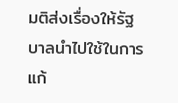มติส่งเรื่องให้รัฐบาลนำไปใช้ในการแก้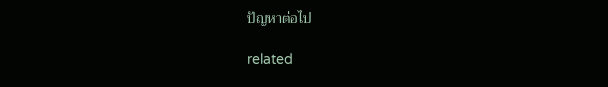ปัญหาต่อไป

related